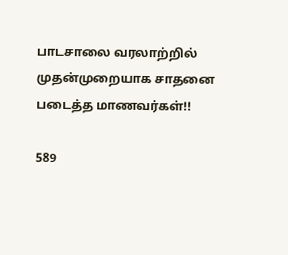பாடசாலை வரலாற்றில் முதன்முறையாக சாதனை படைத்த மாணவர்கள்!!

589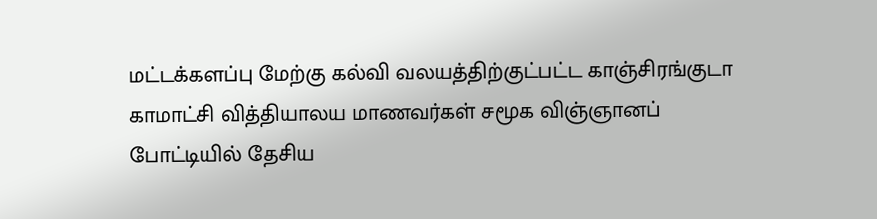மட்டக்களப்பு மேற்கு கல்வி வலயத்திற்குட்பட்ட காஞ்சிரங்குடா காமாட்சி வித்தியாலய மாணவர்கள் சமூக விஞ்ஞானப் போட்டியில் தேசிய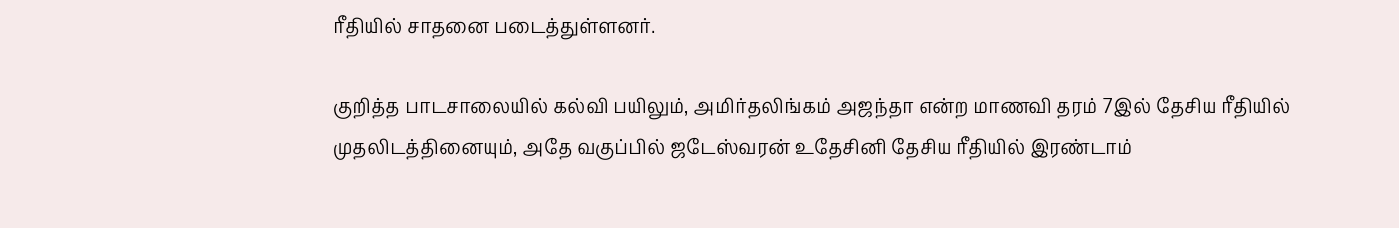ரீதியில் சாதனை படைத்துள்ளனர்.

குறித்த பாடசாலையில் கல்வி பயிலும், அமிர்தலிங்கம் அஜந்தா என்ற மாணவி தரம் 7இல் தேசிய ரீதியில் முதலிடத்தினையும், அதே வகுப்பில் ஜடேஸ்வரன் உதேசினி தேசிய ரீதியில் இரண்டாம்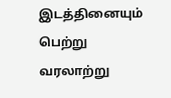இடத்தினையும் பெற்று வரலாற்று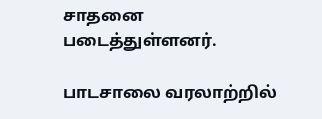சாதனை படைத்துள்ளனர்.

பாடசாலை வரலாற்றில்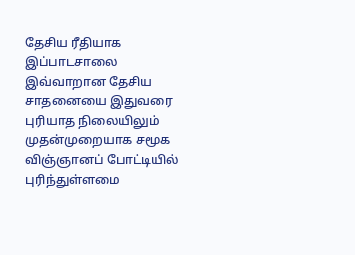தேசிய ரீதியாக இப்பாடசாலை இவ்வாறான தேசிய சாதனையை இதுவரை புரியாத நிலையிலும் முதன்முறையாக சமூக விஞ்ஞானப் போட்டியில் புரிந்துள்ளமை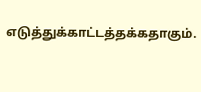எடுத்துக்காட்டத்தக்கதாகும்.